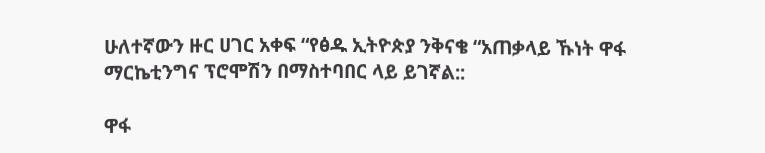ሁለተኛውን ዙር ሀገር አቀፍ “የፅዱ ኢትዮጵያ ንቅናቄ “አጠቃላይ ኹነት ዋፋ ማርኬቲንግና ፕሮሞሽን በማስተባበር ላይ ይገኛል::

ዋፋ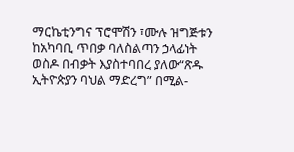ማርኬቲንግና ፕሮሞሽን ፣ሙሉ ዝግጅቱን ከአካባቢ ጥበቃ ባለስልጣን ኃላፊነት ወስዶ በብቃት እያስተባበረ ያለው“ጽዱ ኢትዮጵያን ባህል ማድረግ” በሚል-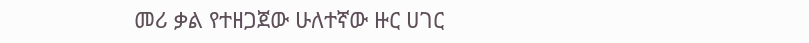መሪ ቃል የተዘጋጀው ሁለተኛው ዙር ሀገር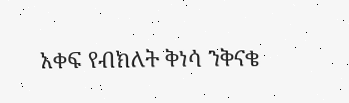አቀፍ የብክለት ቅነሳ ንቅናቄ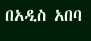በአዲስ አበባ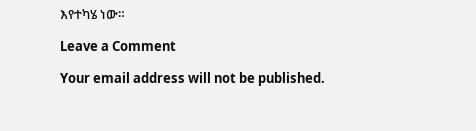እየተካሄ ነው።

Leave a Comment

Your email address will not be published.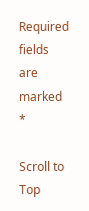Required fields are marked *

Scroll to Top